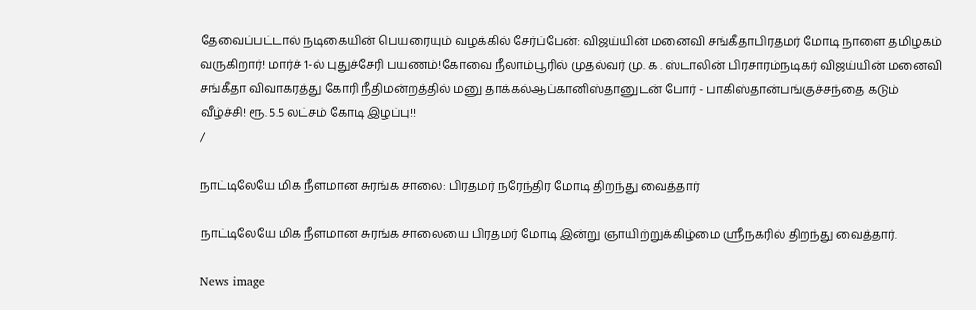தேவைப்பட்டால் நடிகையின் பெயரையும் வழக்கில் சேர்ப்பேன்: விஜய்யின் மனைவி சங்கீதாபிரதமர் மோடி நாளை தமிழகம் வருகிறார்! மார்ச் 1-ல் புதுச்சேரி பயணம்!கோவை நீலாம்பூரில் முதல்வர் மு. க . ஸ்டாலின் பிரசாரம்நடிகர் விஜய்யின் மனைவி சங்கீதா விவாகரத்து கோரி நீதிமன்றத்தில் மனு தாக்கல்ஆப்கானிஸ்தானுடன் போர் - பாகிஸ்தான்பங்குச்சந்தை கடும் வீழ்ச்சி! ரூ. 5.5 லட்சம் கோடி இழப்பு!!
/

நாட்டிலேயே மிக நீளமான சுரங்க சாலை: பிரதமர் நரேந்திர மோடி திறந்து வைத்தார்

நாட்டிலேயே மிக நீளமான சுரங்க சாலையை பிரதமர் மோடி இன்று ஞாயிற்றுக்கிழ்மை ஸ்ரீநகரில் திறந்து வைத்தார்.

News image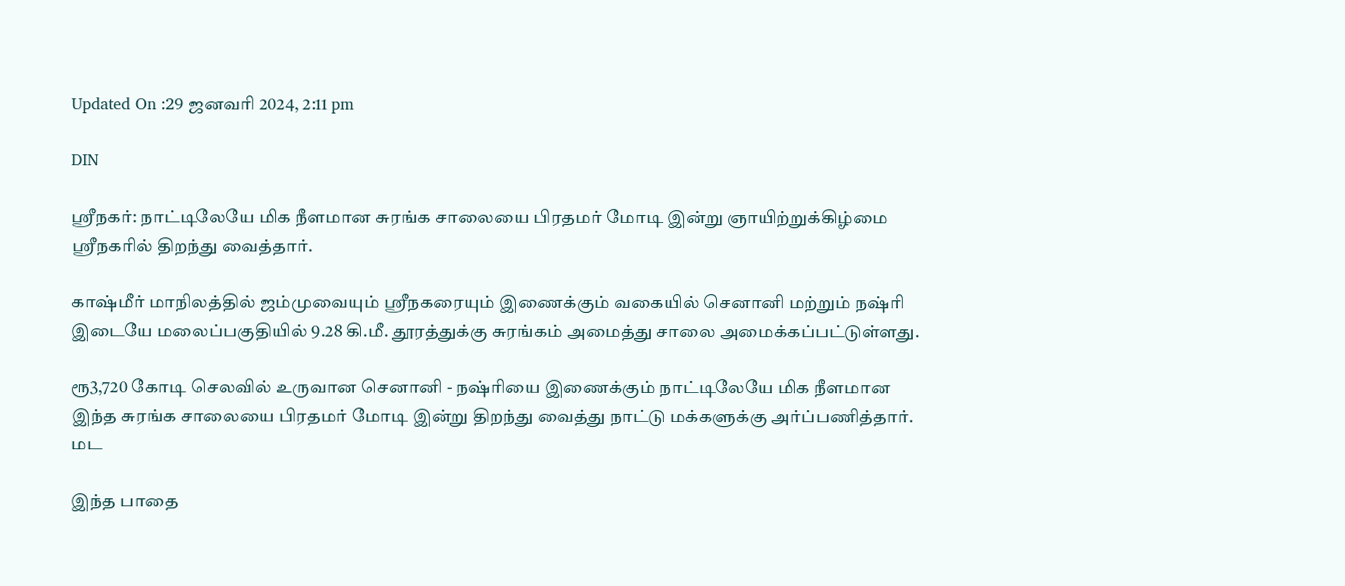Updated On :29 ஜனவரி 2024, 2:11 pm

DIN

ஸ்ரீநகர்: நாட்டிலேயே மிக நீளமான சுரங்க சாலையை பிரதமர் மோடி இன்று ஞாயிற்றுக்கிழ்மை ஸ்ரீநகரில் திறந்து வைத்தார்.

காஷ்மீர் மாநிலத்தில் ஜம்முவையும் ஸ்ரீநகரையும் இணைக்கும் வகையில் செனானி மற்றும் நஷ்ரி இடையே மலைப்பகுதியில் 9.28 கி.மீ. தூரத்துக்கு சுரங்கம் அமைத்து சாலை அமைக்கப்பட்டுள்ளது.

ரூ3,720 கோடி செலவில் உருவான செனானி - நஷ்ரியை இணைக்கும் நாட்டிலேயே மிக நீளமான இந்த சுரங்க சாலையை பிரதமர் மோடி இன்று திறந்து வைத்து நாட்டு மக்களுக்கு அர்ப்பணித்தார்.  மட

இந்த பாதை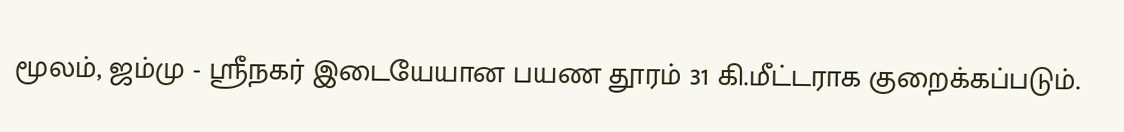மூலம், ஜம்மு - ஸ்ரீநகர் இடையேயான பயண தூரம் 31 கி.மீட்டராக குறைக்கப்படும்.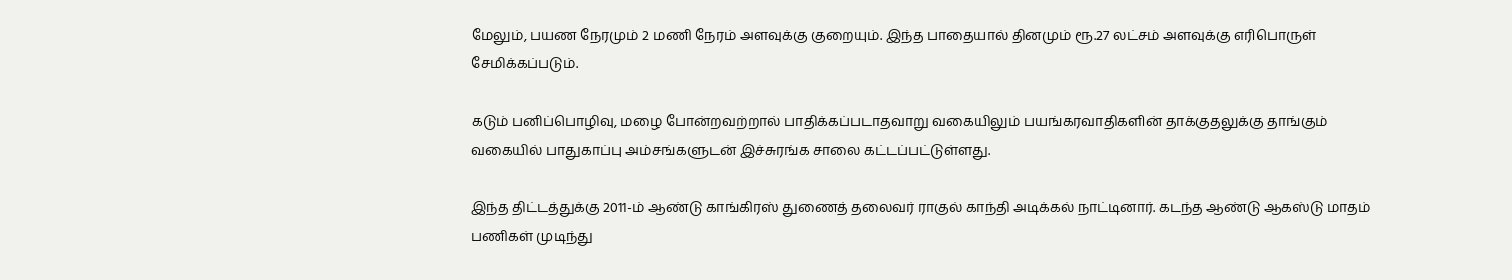மேலும், பயண நேரமும் 2 மணி நேரம் அளவுக்கு குறையும். இந்த பாதையால் தினமும் ரூ.27 லட்சம் அளவுக்கு எரிபொருள் சேமிக்கப்படும்.

கடும் பனிப்பொழிவு, மழை போன்றவற்றால் பாதிக்கப்படாதவாறு வகையிலும் பயங்கரவாதிகளின் தாக்குதலுக்கு தாங்கும் வகையில் பாதுகாப்பு அம்சங்களுடன் இச்சுரங்க சாலை கட்டப்பட்டுள்ளது.

இந்த திட்டத்துக்கு 2011-ம் ஆண்டு காங்கிரஸ் துணைத் தலைவர் ராகுல் காந்தி அடிக்கல் நாட்டினார். கடந்த ஆண்டு ஆகஸ்டு மாதம் பணிகள் முடிந்து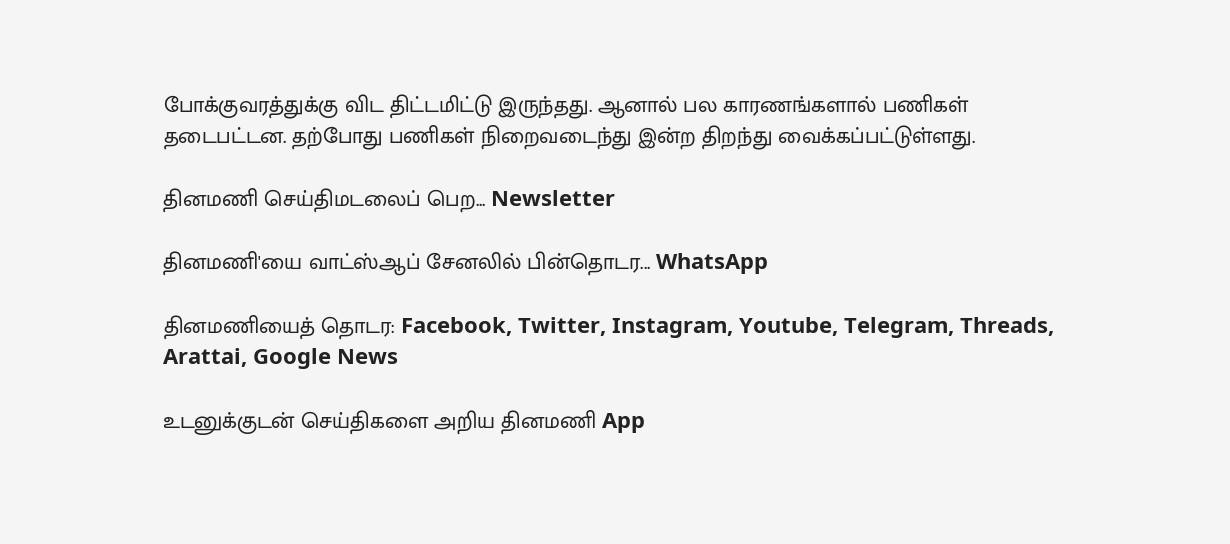போக்குவரத்துக்கு விட திட்டமிட்டு இருந்தது. ஆனால் பல காரணங்களால் பணிகள் தடைபட்டன. தற்போது பணிகள் நிறைவடைந்து இன்ற திறந்து வைக்கப்பட்டுள்ளது.

தினமணி செய்திமடலைப் பெற... Newsletter

தினமணி'யை வாட்ஸ்ஆப் சேனலில் பின்தொடர... WhatsApp

தினமணியைத் தொடர: Facebook, Twitter, Instagram, Youtube, Telegram, Threads, Arattai, Google News

உடனுக்குடன் செய்திகளை அறிய தினமணி App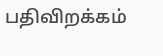பதிவிறக்கம்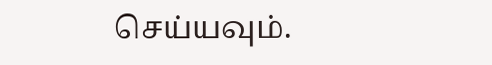செய்யவும்.